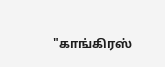"காங்கிரஸ்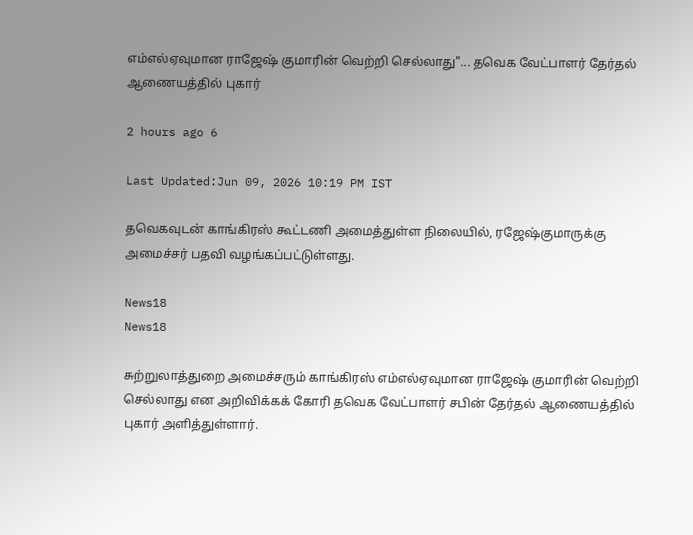எம்எல்ஏவுமான ராஜேஷ் குமாரின் வெற்றி செல்லாது"... தவெக வேட்பாளர் தேர்தல் ஆணையத்தில் புகார்

2 hours ago 6

Last Updated:Jun 09, 2026 10:19 PM IST

தவெகவுடன் காங்கிரஸ் கூட்டணி அமைத்துள்ள நிலையில், ரஜேஷ்குமாருக்கு அமைச்சர் பதவி வழங்கப்பட்டுள்ளது.

News18
News18

சுற்றுலாத்துறை அமைச்சரும் காங்கிரஸ் எம்எல்ஏவுமான ராஜேஷ் குமாரின் வெற்றி செல்லாது என அறிவிக்கக் கோரி தவெக வேட்பாளர் சபின் தேர்தல் ஆணையத்தில் புகார் அளித்துள்ளார்.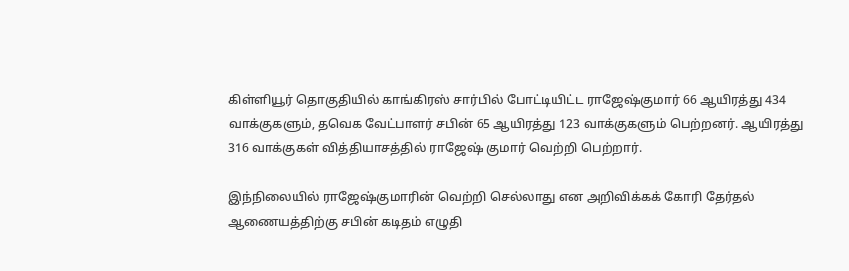கிள்ளியூர் தொகுதியில் காங்கிரஸ் சார்பில் போட்டியிட்ட ராஜேஷ்குமார் 66 ஆயிரத்து 434 வாக்குகளும், தவெக வேட்பாளர் சபின் 65 ஆயிரத்து 123 வாக்குகளும் பெற்றனர். ஆயிரத்து 316 வாக்குகள் வித்தியாசத்தில் ராஜேஷ் குமார் வெற்றி பெற்றார்.

இந்நிலையில் ராஜேஷ்குமாரின் வெற்றி செல்லாது என அறிவிக்கக் கோரி தேர்தல் ஆணையத்திற்கு சபின் கடிதம் எழுதி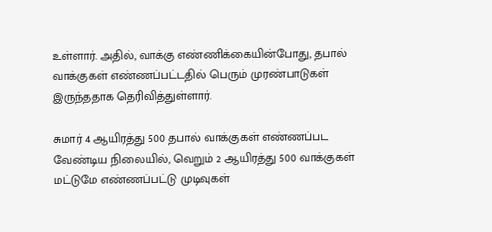உள்ளார். அதில், வாக்கு எண்ணிக்கையின்போது, தபால் வாக்குகள் எண்ணப்பட்டதில் பெரும் முரண்பாடுகள் இருந்ததாக தெரிவித்துள்ளார்.

சுமார் 4 ஆயிரத்து 500 தபால் வாக்குகள் எண்ணப்பட வேண்டிய நிலையில், வெறும் 2 ஆயிரத்து 500 வாக்குகள் மட்டுமே எண்ணப்பட்டு முடிவுகள்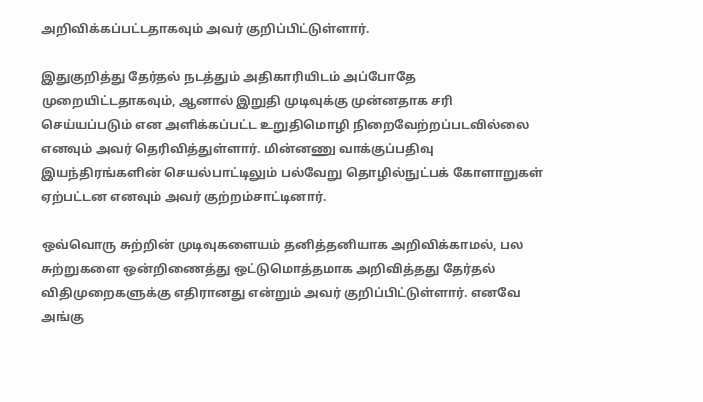அறிவிக்கப்பட்டதாகவும் அவர் குறிப்பிட்டுள்ளார்.

இதுகுறித்து தேர்தல் நடத்தும் அதிகாரியிடம் அப்போதே முறையிட்டதாகவும், ஆனால் இறுதி முடிவுக்கு முன்னதாக சரி செய்யப்படும் என அளிக்கப்பட்ட உறுதிமொழி நிறைவேற்றப்படவில்லை எனவும் அவர் தெரிவித்துள்ளார். மின்னணு வாக்குப்பதிவு இயந்திரங்களின் செயல்பாட்டிலும் பல்வேறு தொழில்நுட்பக் கோளாறுகள் ஏற்பட்டன எனவும் அவர் குற்றம்சாட்டினார்.

ஒவ்வொரு சுற்றின் முடிவுகளையம் தனித்தனியாக அறிவிக்காமல், பல சுற்றுகளை ஒன்றிணைத்து ஒட்டுமொத்தமாக அறிவித்தது தேர்தல் விதிமுறைகளுக்கு எதிரானது என்றும் அவர் குறிப்பிட்டுள்ளார். எனவே அங்கு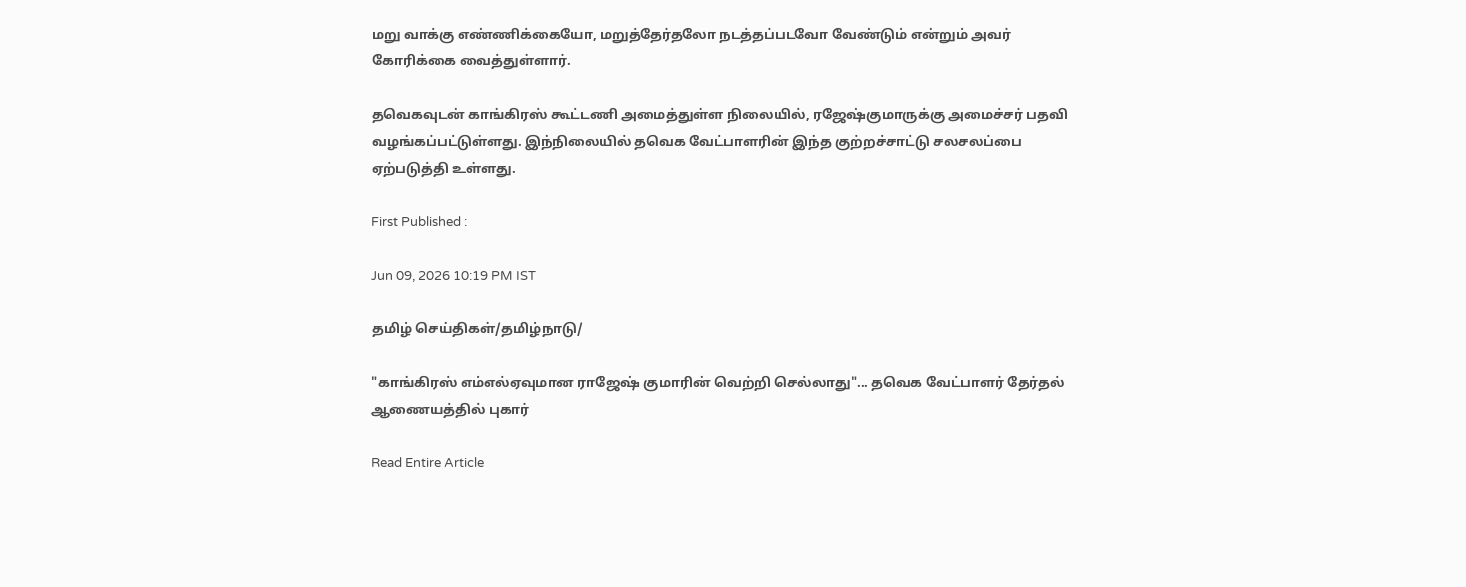மறு வாக்கு எண்ணிக்கையோ, மறுத்தேர்தலோ நடத்தப்படவோ வேண்டும் என்றும் அவர் கோரிக்கை வைத்துள்ளார்.

தவெகவுடன் காங்கிரஸ் கூட்டணி அமைத்துள்ள நிலையில், ரஜேஷ்குமாருக்கு அமைச்சர் பதவி வழங்கப்பட்டுள்ளது. இந்நிலையில் தவெக வேட்பாளரின் இந்த குற்றச்சாட்டு சலசலப்பை ஏற்படுத்தி உள்ளது.

First Published :

Jun 09, 2026 10:19 PM IST

தமிழ் செய்திகள்/தமிழ்நாடு/

"காங்கிரஸ் எம்எல்ஏவுமான ராஜேஷ் குமாரின் வெற்றி செல்லாது"... தவெக வேட்பாளர் தேர்தல் ஆணையத்தில் புகார்

Read Entire Article